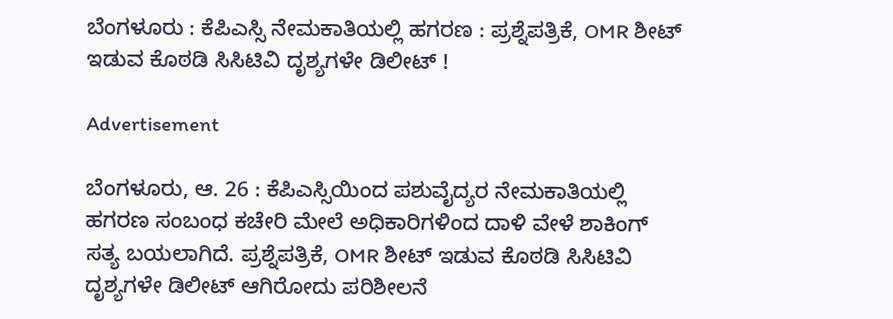ಬೆಂಗಳೂರು : ಕೆಪಿಎಸ್ಸಿ ನೇಮಕಾತಿಯಲ್ಲಿ ಹಗರಣ : ಪ್ರಶ್ನೆಪತ್ರಿಕೆ, OMR ಶೀಟ್ ಇಡುವ ಕೊಠಡಿ ಸಿಸಿಟಿವಿ ದೃಶ್ಯಗಳೇ ಡಿಲೀಟ್ !

Advertisement

ಬೆಂಗಳೂರು, ಆ. 26 : ಕೆಪಿಎಸ್ಸಿಯಿಂದ ಪಶುವೈದ್ಯರ ನೇಮಕಾತಿಯಲ್ಲಿ ಹಗರಣ ಸಂಬಂಧ ಕಚೇರಿ ಮೇಲೆ ಅಧಿಕಾರಿಗಳಿಂದ ದಾಳಿ ವೇಳೆ ಶಾಕಿಂಗ್ ಸತ್ಯ ಬಯಲಾಗಿದೆ. ಪ್ರಶ್ನೆಪತ್ರಿಕೆ, OMR ಶೀಟ್ ಇಡುವ ಕೊಠಡಿ ಸಿಸಿಟಿವಿ ದೃಶ್ಯಗಳೇ ಡಿಲೀಟ್ ಆಗಿರೋದು ಪರಿಶೀಲನೆ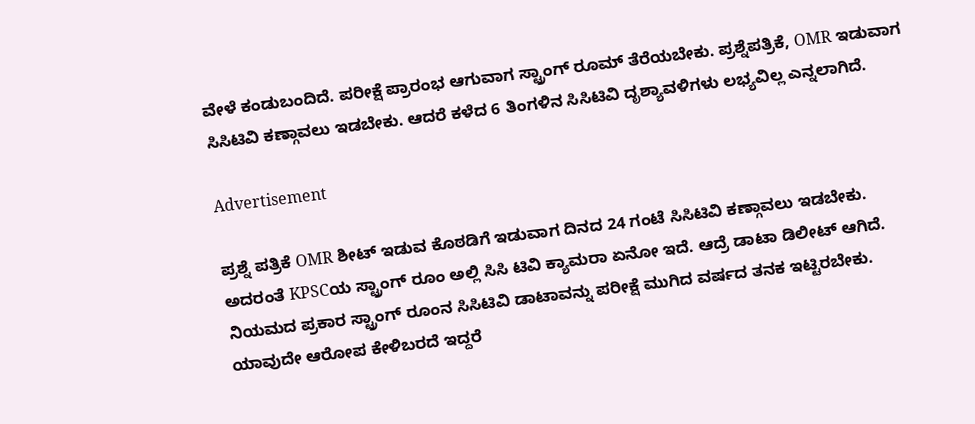ವೇಳೆ ಕಂಡುಬಂದಿದೆ. ಪರೀಕ್ಷೆ ಪ್ರಾರಂಭ ಆಗುವಾಗ ಸ್ಟ್ರಾಂಗ್ ರೂಮ್ ತೆರೆಯಬೇಕು. ಪ್ರಶ್ನೆಪತ್ರಿಕೆ, OMR ಇಡುವಾಗ ಸಿಸಿಟಿವಿ ಕಣ್ಗಾವಲು ಇಡಬೇಕು. ಆದರೆ ಕಳೆದ 6 ತಿಂಗಳಿನ ಸಿಸಿಟಿವಿ ದೃಶ್ಯಾವಳಿಗಳು ಲಭ್ಯವಿಲ್ಲ ಎನ್ನಲಾಗಿದೆ.

Advertisement

ಪ್ರಶ್ನೆ ಪತ್ರಿಕೆ OMR ಶೀಟ್ ಇಡುವ ಕೊಠಡಿಗೆ ಇಡುವಾಗ ದಿನದ 24 ಗಂಟೆ ಸಿಸಿಟಿವಿ ಕಣ್ಗಾವಲು ಇಡಬೇಕು. ಅದರಂತೆ KPSCಯ ಸ್ಟ್ರಾಂಗ್ ರೂಂ ಅಲ್ಲಿ ಸಿಸಿ ಟಿವಿ ಕ್ಯಾಮರಾ ಏನೋ ಇದೆ. ಆದ್ರೆ ಡಾಟಾ ಡಿಲೀಟ್ ಆಗಿದೆ. ನಿಯಮದ ಪ್ರಕಾರ ಸ್ಟ್ರಾಂಗ್ ರೂಂನ ಸಿಸಿಟಿವಿ ಡಾಟಾವನ್ನು ಪರೀಕ್ಷೆ ಮುಗಿದ ವರ್ಷದ ತನಕ ಇಟ್ಟಿರಬೇಕು. ಯಾವುದೇ ಆರೋಪ ಕೇಳಿಬರದೆ ಇದ್ದರೆ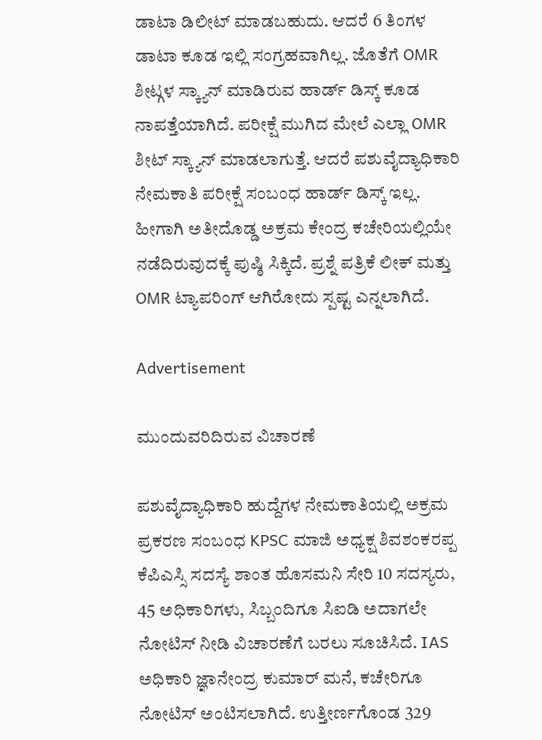ಡಾಟಾ ಡಿಲೀಟ್ ಮಾಡಬಹುದು. ಆದರೆ 6 ತಿಂಗಳ ಡಾಟಾ ಕೂಡ ಇಲ್ಲಿ ಸಂಗ್ರಹವಾಗಿಲ್ಲ. ಜೊತೆಗೆ OMR ಶೀಟ್ಗಳ ಸ್ಕ್ಯಾನ್ ಮಾಡಿರುವ ಹಾರ್ಡ್ ಡಿಸ್ಕ್ ಕೂಡ ನಾಪತ್ತೆಯಾಗಿದೆ. ಪರೀಕ್ಷೆ ಮುಗಿದ ಮೇಲೆ ಎಲ್ಲಾ OMR ಶೀಟ್ ಸ್ಕ್ಯಾನ್ ಮಾಡಲಾಗುತ್ತೆ. ಆದರೆ ಪಶುವೈದ್ಯಾಧಿಕಾರಿ ನೇಮಕಾತಿ ಪರೀಕ್ಷೆ ಸಂಬಂಧ ಹಾರ್ಡ್ ಡಿಸ್ಕ್ ಇಲ್ಲ. ಹೀಗಾಗಿ ಅತೀದೊಡ್ಡ ಅಕ್ರಮ ಕೇಂದ್ರ ಕಚೇರಿಯಲ್ಲಿಯೇ ನಡೆದಿರುವುದಕ್ಕೆ ಪುಷ್ಠಿ ಸಿಕ್ಕಿದೆ. ಪ್ರಶ್ನೆ ಪತ್ರಿಕೆ ಲೀಕ್ ಮತ್ತು OMR ಟ್ಯಾಪರಿಂಗ್ ಆಗಿರೋದು ಸ್ಪಷ್ಟ ಎನ್ನಲಾಗಿದೆ.

Advertisement

ಮುಂದುವರಿದಿರುವ ವಿಚಾರಣೆ

ಪಶುವೈದ್ಯಾಧಿಕಾರಿ ಹುದ್ದೆಗಳ ನೇಮಕಾತಿಯಲ್ಲಿ ಅಕ್ರಮ ಪ್ರಕರಣ ಸಂಬಂಧ KPSC ಮಾಜಿ ಅಧ್ಯಕ್ಷ ಶಿವಶಂಕರಪ್ಪ ಕೆಪಿಎಸ್ಸಿ ಸದಸ್ಯೆ ಶಾಂತ ಹೊಸಮನಿ ಸೇರಿ 10 ಸದಸ್ಯರು, 45 ಅಧಿಕಾರಿಗಳು, ಸಿಬ್ಬಂದಿಗೂ ಸಿಐಡಿ ಅದಾಗಲೇ ನೋಟಿಸ್ ನೀಡಿ ವಿಚಾರಣೆಗೆ ಬರಲು ಸೂಚಿಸಿದೆ. IAS ಅಧಿಕಾರಿ ಜ್ಞಾನೇಂದ್ರ ಕುಮಾರ್ ಮನೆ, ಕಚೇರಿಗೂ ನೋಟಿಸ್ ಅಂಟಿಸಲಾಗಿದೆ. ಉತ್ತೀರ್ಣಗೊಂಡ 329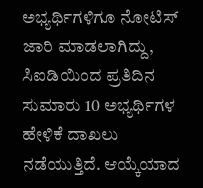ಅಭ್ಯರ್ಥಿಗಳಿಗೂ ನೋಟಿಸ್ ಜಾರಿ ಮಾಡಲಾಗಿದ್ದು, ಸಿಐಡಿಯಿಂದ ಪ್ರತಿದಿನ ಸುಮಾರು 10 ಅಭ್ಯರ್ಥಿಗಳ ಹೇಳಿಕೆ ದಾಖಲು ನಡೆಯುತ್ತಿದೆ. ಆಯ್ಕೆಯಾದ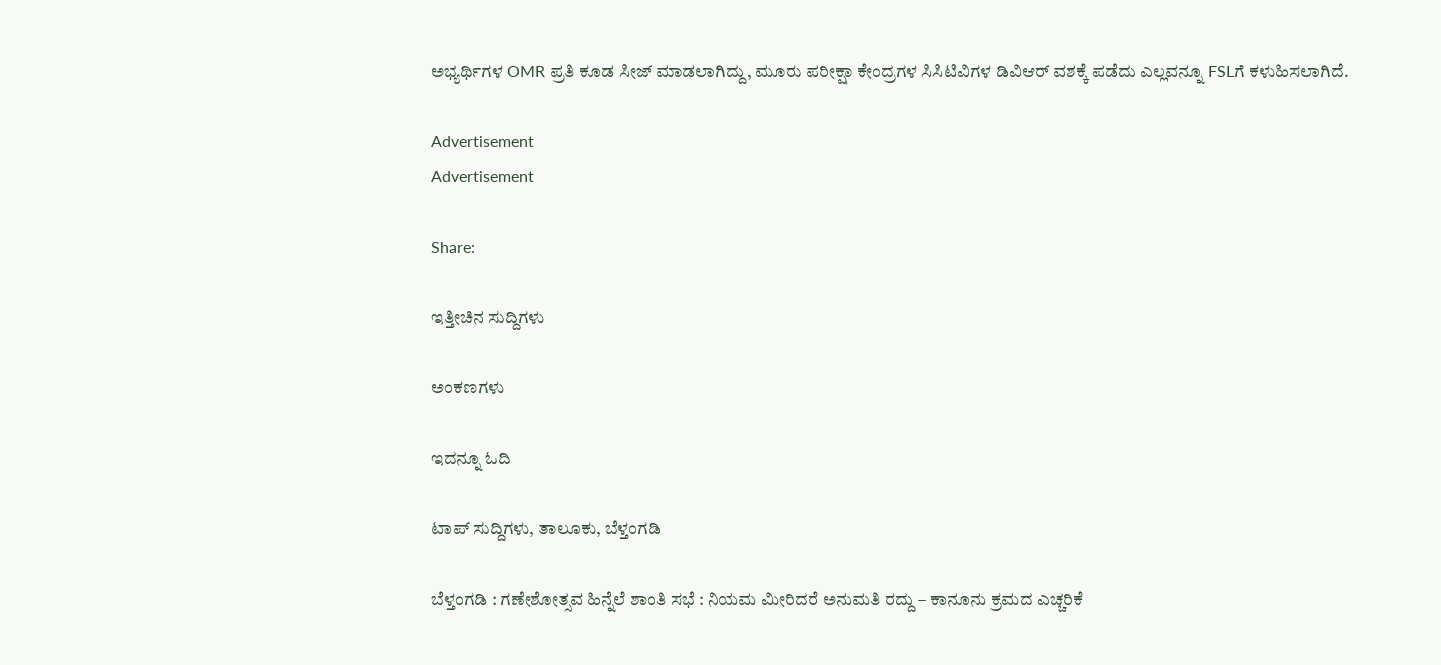ಅಭ್ಯರ್ಥಿಗಳ OMR ಪ್ರತಿ ಕೂಡ ಸೀಜ್ ಮಾಡಲಾಗಿದ್ದು, ಮೂರು ಪರೀಕ್ಷಾ ಕೇಂದ್ರಗಳ ಸಿಸಿಟಿವಿಗಳ ಡಿವಿಆರ್ ವಶಕ್ಕೆ ಪಡೆದು ಎಲ್ಲವನ್ನೂ FSLಗೆ ಕಳುಹಿಸಲಾಗಿದೆ.

Advertisement
Advertisement

Share:

ಇತ್ತೀಚಿನ ಸುದ್ದಿಗಳು

ಅಂಕಣಗಳು

ಇದನ್ನೂ ಓದಿ

ಟಾಪ್ ಸುದ್ದಿಗಳು, ತಾಲೂಕು, ಬೆಳ್ತಂಗಡಿ

ಬೆಳ್ತಂಗಡಿ : ಗಣೇಶೋತ್ಸವ ಹಿನ್ನೆಲೆ ಶಾಂತಿ ಸಭೆ : ನಿಯಮ ಮೀರಿದರೆ ಅನುಮತಿ ರದ್ದು – ಕಾನೂನು ಕ್ರಮದ ಎಚ್ಚರಿಕೆ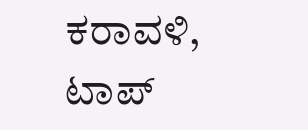ಕರಾವಳಿ, ಟಾಪ್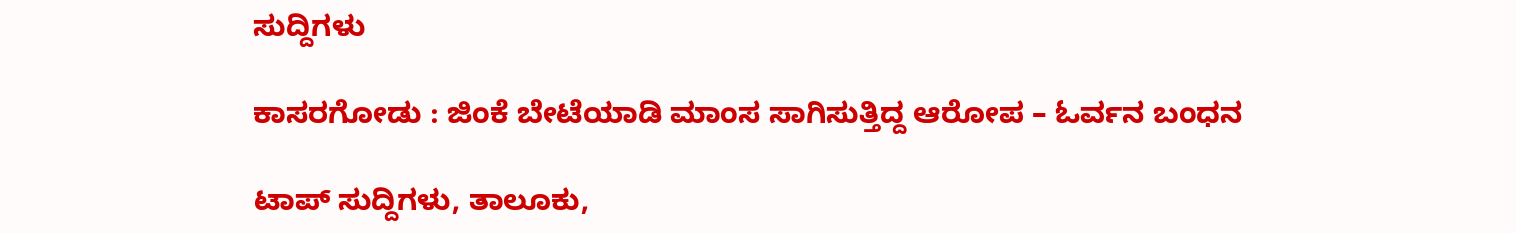ಸುದ್ದಿಗಳು

ಕಾಸರಗೋಡು : ಜಿಂಕೆ ಬೇಟೆಯಾಡಿ ಮಾಂಸ ಸಾಗಿಸುತ್ತಿದ್ದ ಆರೋಪ – ಓರ್ವನ ಬಂಧನ

ಟಾಪ್ ಸುದ್ದಿಗಳು, ತಾಲೂಕು,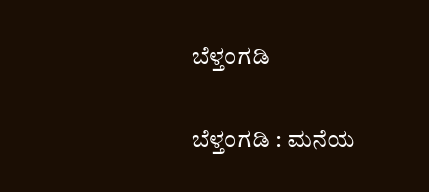ಬೆಳ್ತಂಗಡಿ

ಬೆಳ್ತಂಗಡಿ : ಮನೆಯ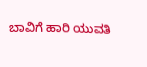ಬಾವಿಗೆ ಹಾರಿ ಯುವತಿ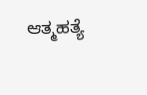ಆತ್ಮಹತ್ಯೆ